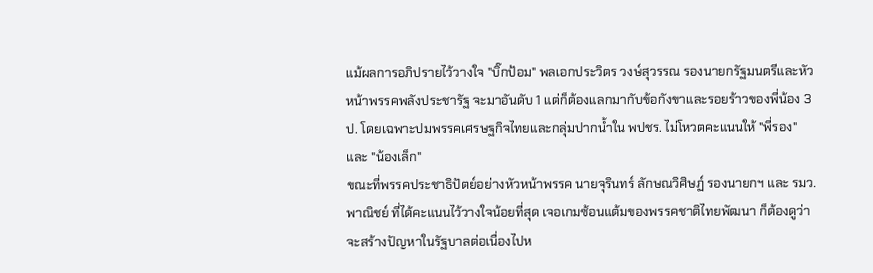แม้ผลการอภิปรายไว้วางใจ "บิ๊กป้อม" พลเอกประวิตร วงษ์สุวรรณ รองนายกรัฐมนตรีและหัวหน้าพรรคพลังประชารัฐ จะมาอันดับ 1 แต่ก็ต้องแลกมากับข้อกังขาและรอยร้าวของพี่น้อง 3 ป. โดยเฉพาะปมพรรคเศรษฐกิจไทยและกลุ่มปากน้ำใน พปชร. ไม่โหวตคะแนนให้ "พี่รอง" และ "น้องเล็ก"
ขณะที่พรรคประชาธิปัตย์อย่างหัวหน้าพรรค นายจุรินทร์ ลักษณวิศิษฏ์ รองนายกฯ และ รมว.พาณิชย์ ที่ได้คะแนนไว้วางใจน้อยที่สุด เจอเกมซ้อนแต้มของพรรคชาติไทยพัฒนา ก็ต้องดูว่าจะสร้างปัญหาในรัฐบาลต่อเนื่องไปห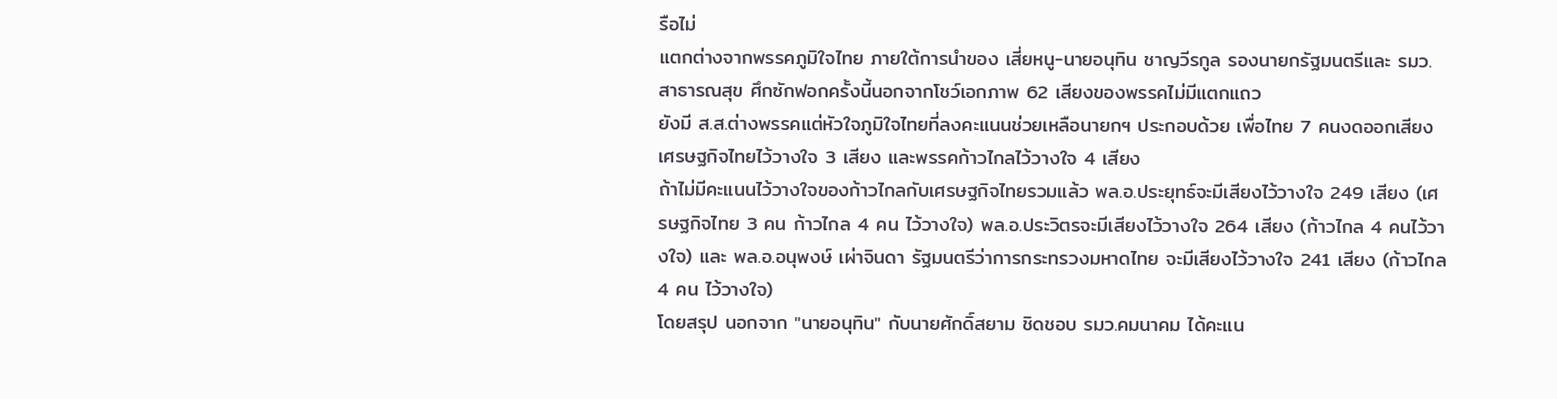รือไม่
แตกต่างจากพรรคภูมิใจไทย ภายใต้การนำของ เสี่ยหนู-นายอนุทิน ชาญวีรกูล รองนายกรัฐมนตรีและ รมว.สาธารณสุข ศึกซักฟอกครั้งนี้นอกจากโชว์เอกภาพ 62 เสียงของพรรคไม่มีแตกแถว
ยังมี ส.ส.ต่างพรรคแต่หัวใจภูมิใจไทยที่ลงคะแนนช่วยเหลือนายกฯ ประกอบด้วย เพื่อไทย 7 คนงดออกเสียง เศรษฐกิจไทยไว้วางใจ 3 เสียง และพรรคก้าวไกลไว้วางใจ 4 เสียง
ถ้าไม่มีคะแนนไว้วางใจของก้าวไกลกับเศรษฐกิจไทยรวมแล้ว พล.อ.ประยุทธ์จะมีเสียงไว้วางใจ 249 เสียง (เศรษฐกิจไทย 3 คน ก้าวไกล 4 คน ไว้วางใจ) พล.อ.ประวิตรจะมีเสียงไว้วางใจ 264 เสียง (ก้าวไกล 4 คนไว้วางใจ) และ พล.อ.อนุพงษ์ เผ่าจินดา รัฐมนตรีว่าการกระทรวงมหาดไทย จะมีเสียงไว้วางใจ 241 เสียง (ก้าวไกล 4 คน ไว้วางใจ)
โดยสรุป นอกจาก "นายอนุทิน" กับนายศักดิ์สยาม ชิดชอบ รมว.คมนาคม ได้คะแน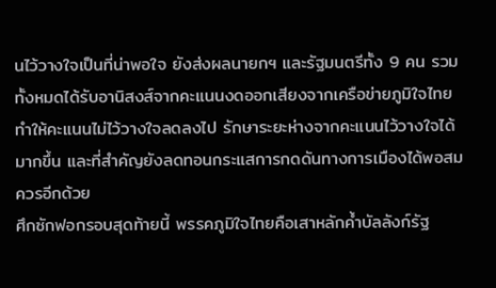นไว้วางใจเป็นที่น่าพอใจ ยังส่งผลนายกฯ และรัฐมนตรีทั้ง 9 คน รวมทั้งหมดได้รับอานิสงส์จากคะแนนงดออกเสียงจากเครือข่ายภูมิใจไทย
ทำให้คะแนนไม่ไว้วางใจลดลงไป รักษาระยะห่างจากคะแนนไว้วางใจได้มากขึ้น และที่สำคัญยังลดทอนกระแสการกดดันทางการเมืองได้พอสมควรอีกด้วย
ศึกซักฟอกรอบสุดท้ายนี้ พรรคภูมิใจไทยคือเสาหลักค้ำบัลลังก์รัฐ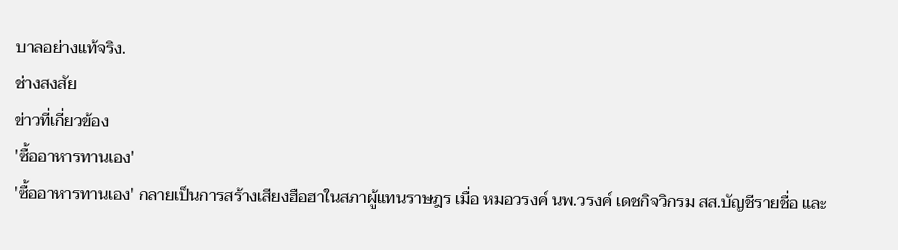บาลอย่างแท้จริง.
ช่างสงสัย
ข่าวที่เกี่ยวข้อง
'ซื้ออาหารทานเอง'
'ซื้ออาหารทานเอง' กลายเป็นการสร้างเสียงฮือฮาในสภาผู้แทนราษฎร เมื่อ หมอวรงค์ นพ.วรงค์ เดชกิจวิกรม สส.บัญชีรายชื่อ และ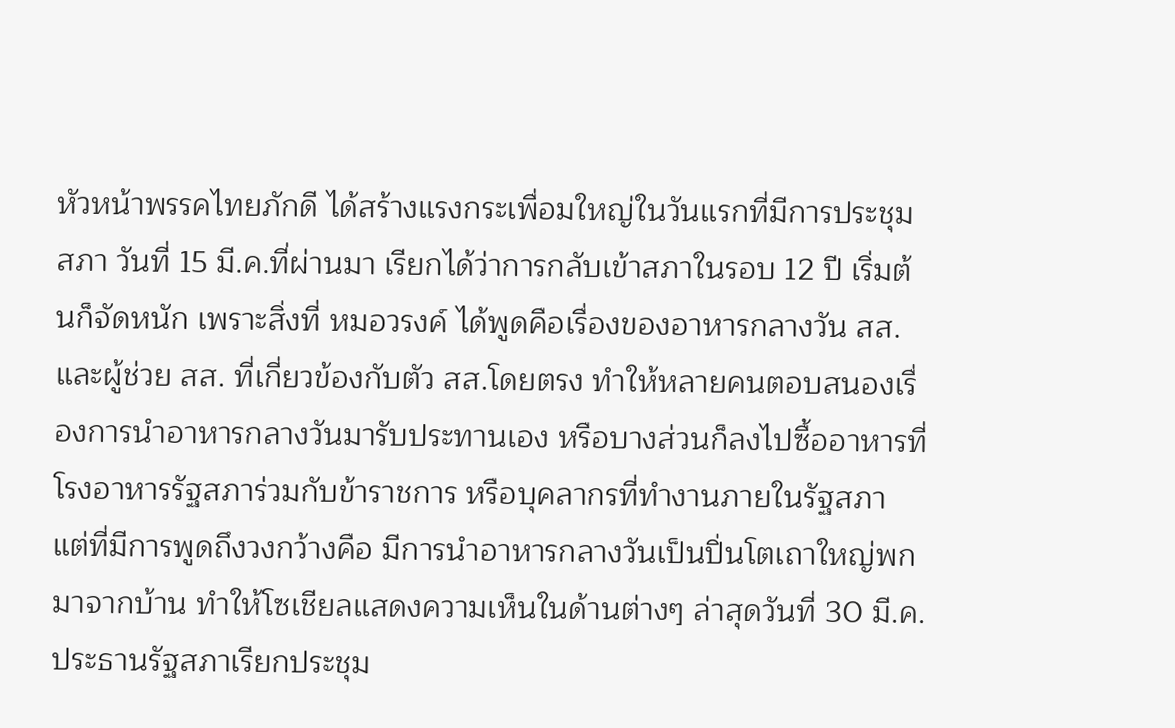หัวหน้าพรรคไทยภักดี ได้สร้างแรงกระเพื่อมใหญ่ในวันแรกที่มีการประชุมสภา วันที่ 15 มี.ค.ที่ผ่านมา เรียกได้ว่าการกลับเข้าสภาในรอบ 12 ปี เริ่มต้นก็จัดหนัก เพราะสิ่งที่ หมอวรงค์ ได้พูดคือเรื่องของอาหารกลางวัน สส.และผู้ช่วย สส. ที่เกี่ยวข้องกับตัว สส.โดยตรง ทำให้หลายคนตอบสนองเรื่องการนำอาหารกลางวันมารับประทานเอง หรือบางส่วนก็ลงไปซื้ออาหารที่โรงอาหารรัฐสภาร่วมกับข้าราชการ หรือบุคลากรที่ทำงานภายในรัฐสภา แต่ที่มีการพูดถึงวงกว้างคือ มีการนำอาหารกลางวันเป็นปิ่นโตเถาใหญ่พกมาจากบ้าน ทำให้โซเชียลแสดงความเห็นในด้านต่างๆ ล่าสุดวันที่ 30 มี.ค. ประธานรัฐสภาเรียกประชุม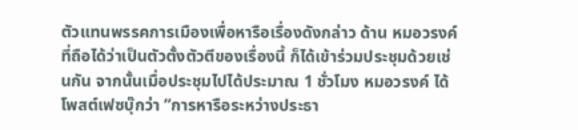ตัวแทนพรรคการเมืองเพื่อหารือเรื่องดังกล่าว ด้าน หมอวรงค์ ที่ถือได้ว่าเป็นตัวตั้งตัวตีของเรื่องนี้ ก็ได้เข้าร่วมประชุมด้วยเช่นกัน จากนั้นเมื่อประชุมไปได้ประมาณ 1 ชั่วโมง หมอวรงค์ ได้โพสต์เฟซบุ๊กว่า “การหารือระหว่างประธา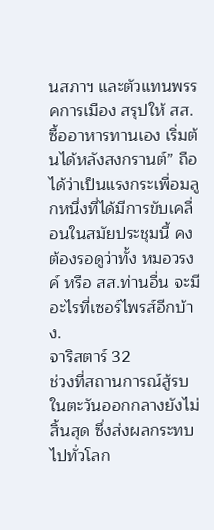นสภาฯ และตัวแทนพรรคการเมือง สรุปให้ สส.ซื้ออาหารทานเอง เริ่มต้นได้หลังสงกรานต์” ถือได้ว่าเป็นแรงกระเพื่อมลูกหนึ่งที่ได้มีการขับเคลื่อนในสมัยประชุมนี้ คงต้องรอดูว่าทั้ง หมอวรงค์ หรือ สส.ท่านอื่น จะมีอะไรที่เซอร์ไพรส์อีกบ้าง.
จาริสตาร์ 32
ช่วงที่สถานการณ์สู้รบในตะวันออกกลางยังไม่สิ้นสุด ซึ่งส่งผลกระทบไปทั่วโลก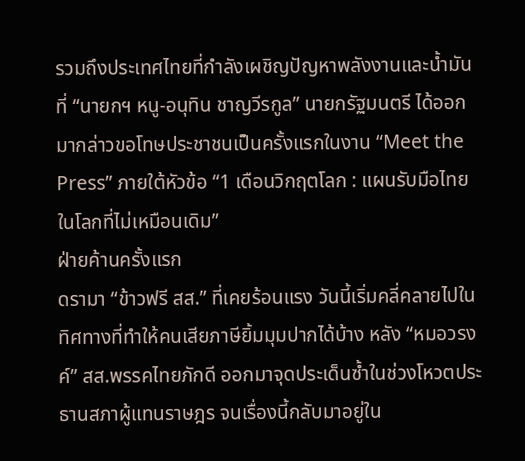รวมถึงประเทศไทยที่กำลังเผชิญปัญหาพลังงานและน้ำมัน ที่ “นายกฯ หนู-อนุทิน ชาญวีรกูล” นายกรัฐมนตรี ได้ออกมากล่าวขอโทษประชาชนเป็นครั้งแรกในงาน “Meet the Press” ภายใต้หัวข้อ “1 เดือนวิกฤตโลก : แผนรับมือไทยในโลกที่ไม่เหมือนเดิม”
ฝ่ายค้านครั้งแรก
ดรามา “ข้าวฟรี สส.” ที่เคยร้อนแรง วันนี้เริ่มคลี่คลายไปในทิศทางที่ทำให้คนเสียภาษียิ้มมุมปากได้บ้าง หลัง “หมอวรงค์” สส.พรรคไทยภักดี ออกมาจุดประเด็นซ้ำในช่วงโหวตประธานสภาผู้แทนราษฎร จนเรื่องนี้กลับมาอยู่ใน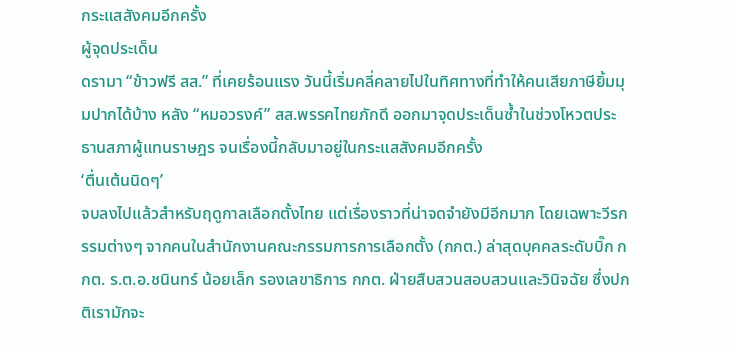กระแสสังคมอีกครั้ง
ผู้จุดประเด็น
ดรามา “ข้าวฟรี สส.” ที่เคยร้อนแรง วันนี้เริ่มคลี่คลายไปในทิศทางที่ทำให้คนเสียภาษียิ้มมุมปากได้บ้าง หลัง “หมอวรงค์” สส.พรรคไทยภักดี ออกมาจุดประเด็นซ้ำในช่วงโหวตประธานสภาผู้แทนราษฎร จนเรื่องนี้กลับมาอยู่ในกระแสสังคมอีกครั้ง
‘ตื่นเต้นนิดๆ’
จบลงไปแล้วสำหรับฤดูกาลเลือกตั้งไทย แต่เรื่องราวที่น่าจดจำยังมีอีกมาก โดยเฉพาะวีรกรรมต่างๆ จากคนในสำนักงานคณะกรรมการการเลือกตั้ง (กกต.) ล่าสุดบุคคลระดับบิ๊ก กกต. ร.ต.อ.ชนินทร์ น้อยเล็ก รองเลขาธิการ กกต. ฝ่ายสืบสวนสอบสวนและวินิจฉัย ซึ่งปกติเรามักจะ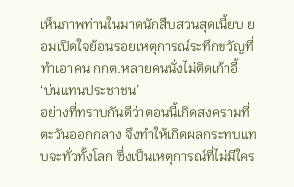เห็นภาพท่านในมาดนักสืบสวนสุดเนี้ยบ ยอมเปิดใจย้อนรอยเหตุการณ์ระทึกขวัญที่ทำเอาคน กกต.หลายคนนั่งไม่ติดเก้าอี้
‘บ่นแทนประชาชน’
อย่างที่ทราบกันดีว่าตอนนี้เกิดสงครามที่ตะวันออกกลาง จึงทำให้เกิดผลกระทบแทบจะทั่วทั้งโลก ซึ่งเป็นเหตุการณ์ที่ไม่มีใคร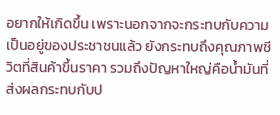อยากให้เกิดขึ้น เพราะนอกจากจะกระทบกับความเป็นอยู่ของประชาชนแล้ว ยังกระทบถึงคุณภาพชีวิตที่สินค้าขึ้นราคา รวมถึงปัญหาใหญ่คือน้ำมันที่ส่งผลกระทบกับป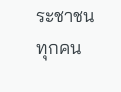ระชาชนทุกคน